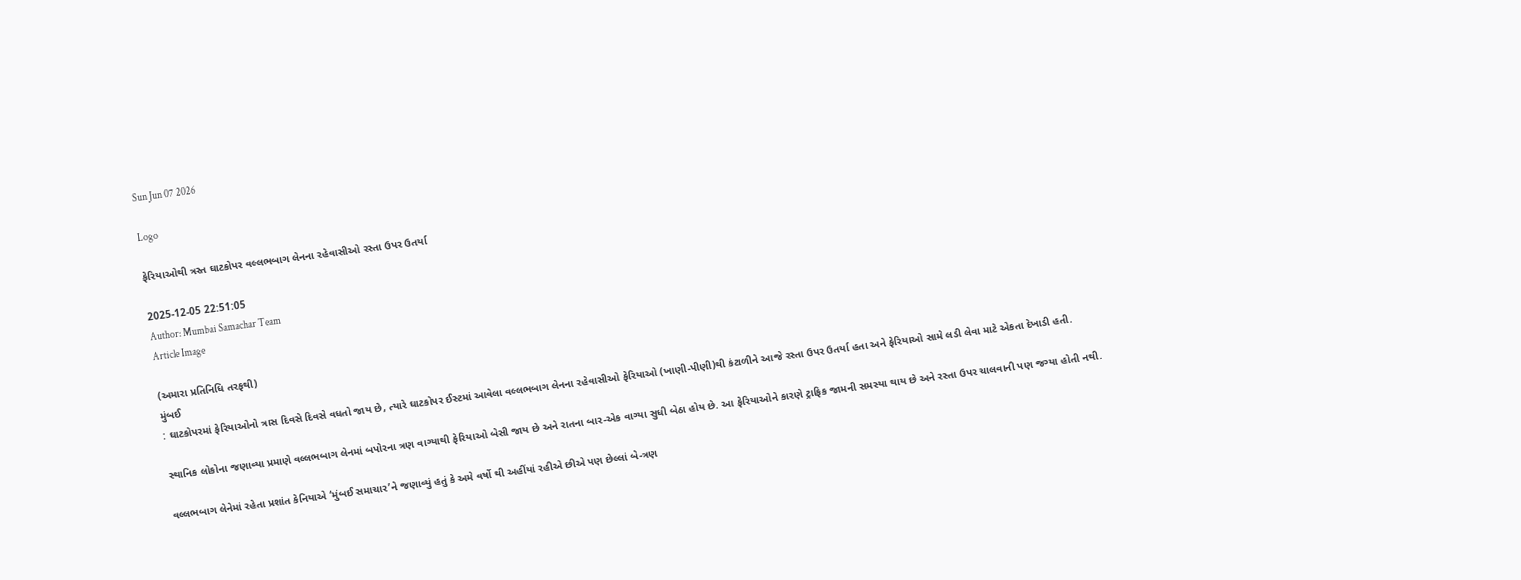Sun Jun 07 2026

Logo

ફેરિયાઓથી ત્રસ્ત ઘાટકોપર વલ્લભબાગ લેનના રહેવાસીઓ રસ્તા ઉપર ઉતર્યા

2025-12-05 22:51:05
Author: Mumbai Samachar Team
Article Image

(અમારા પ્રતિનિધિ તરફથી)
મુંબઈ
: ઘાટકોપરમાં ફેરિયાઓનો ત્રાસ દિવસે દિવસે વધતો જાય છે, ત્યારે ઘાટકોપર ઈસ્ટમાં આવેલા વલ્લભબાગ લેનના રહેવાસીઓ ફેરિયાઓ (ખાણી-પીણી)થી કંટાળીને આજે રસ્તા ઉપર ઉતર્યા હતા અને ફેરિયાઓ સામે લડી લેવા માટે એકતા દેખાડી હતી.

સ્થાનિક લોકોના જણાવ્યા પ્રમાણે વલ્લભબાગ લેનમાં બપોરના ત્રણ વાગ્યાથી ફેરિયાઓ બેસી જાય છે અને રાતના બાર-એક વાગ્યા સુધી બેઠા હોય છે. આ ફેરિયાઓને કારણે ટ્રાફિક જામની સમસ્યા થાય છે અને રસ્તા ઉપર ચાલવાની પણ જગ્યા હોતી નથી.

વલ્લભબાગ લેનેમાં રહેતા પ્રશાંત કેનિયાએ ‘મુંબઈ સમાચાર’ને જણાવ્યું હતું કે અમે વર્ષો થી અહીંયાં રહીએ છીએ પણ છેલ્લાં બે-ત્રણ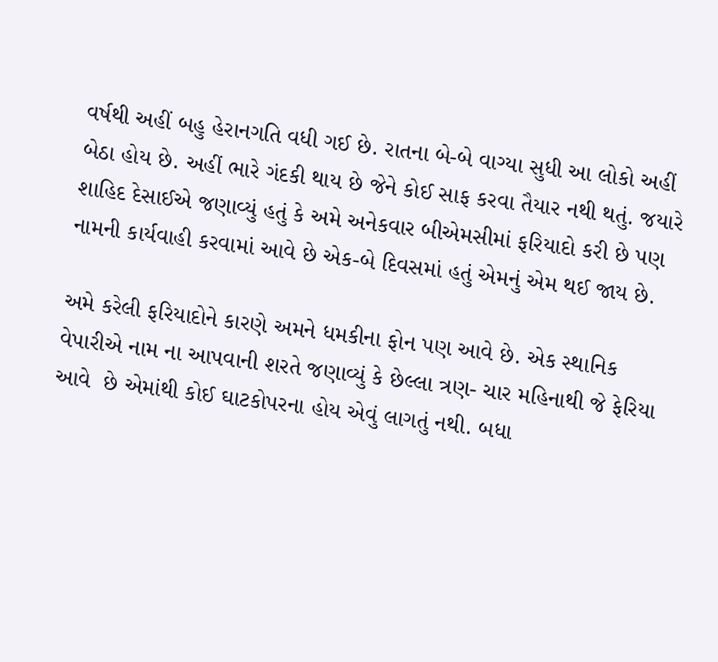વર્ષથી અહીં બહુ હેરાનગતિ વધી ગઈ છે. રાતના બે-બે વાગ્યા સુધી આ લોકો અહીં બેઠા હોય છે. અહીં ભારે ગંદકી થાય છે જેને કોઈ સાફ કરવા તૈયાર નથી થતું. જયારે શાહિદ દેસાઈએ જણાવ્યું હતું કે અમે અનેકવાર બીએમસીમાં ફરિયાદો કરી છે પણ નામની કાર્યવાહી કરવામાં આવે છે એક-બે દિવસમાં હતું એમનું એમ થઈ જાય છે.

અમે કરેલી ફરિયાદોને કારણે અમને ધમકીના ફોન પણ આવે છે. એક સ્થાનિક વેપારીએ નામ ના આપવાની શરતે જણાવ્યું કે છેલ્લા ત્રણ- ચાર મહિનાથી જે ફેરિયા આવે  છે એમાંથી કોઈ ઘાટકોપરના હોય એવું લાગતું નથી. બધા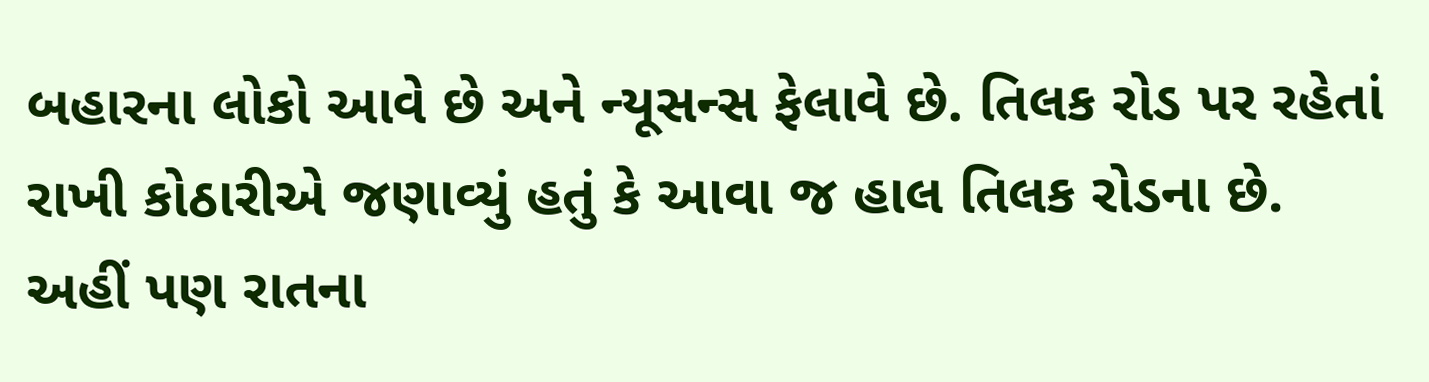બહારના લોકો આવે છે અને ન્યૂસન્સ ફેલાવે છે. તિલક રોડ પર રહેતાં રાખી કોઠારીએ જણાવ્યું હતું કે આવા જ હાલ તિલક રોડના છે. અહીં પણ રાતના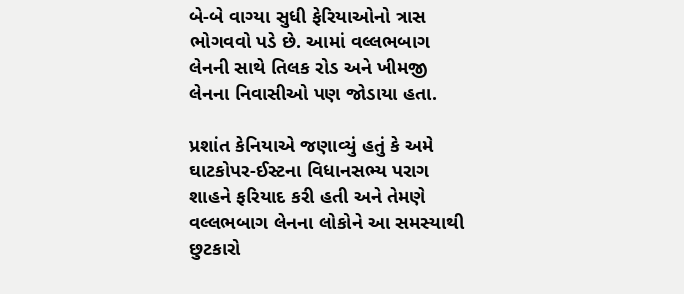બે-બે વાગ્યા સુધી ફેરિયાઓનો ત્રાસ ભોગવવો પડે છે. આમાં વલ્લભબાગ લેનની સાથે તિલક રોડ અને ખીમજી લેનના નિવાસીઓ પણ જોડાયા હતા.

પ્રશાંત કેનિયાએ જણાવ્યું હતું કે અમે ઘાટકોપર-ઈસ્ટના વિધાનસભ્ય પરાગ શાહને ફરિયાદ કરી હતી અને તેમણે વલ્લભબાગ લેનના લોકોને આ સમસ્યાથી છુટકારો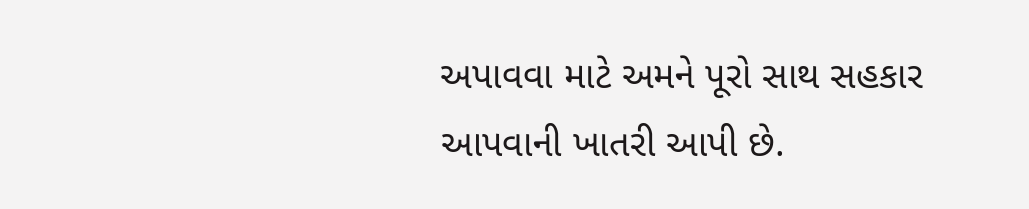અપાવવા માટે અમને પૂરો સાથ સહકાર આપવાની ખાતરી આપી છે.